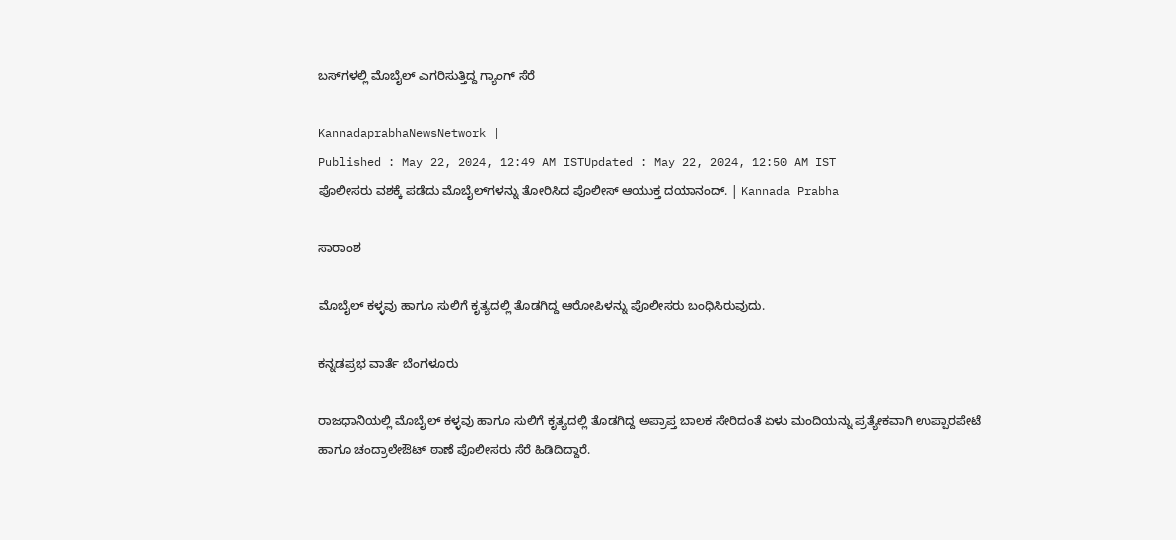ಬಸ್‌ಗಳಲ್ಲಿ ಮೊಬೈಲ್‌ ಎಗರಿಸುತ್ತಿದ್ದ ಗ್ಯಾಂಗ್‌ ಸೆರೆ

KannadaprabhaNewsNetwork |
Published : May 22, 2024, 12:49 AM ISTUpdated : May 22, 2024, 12:50 AM IST
ಪೊಲೀಸರು ವಶಕ್ಕೆ ಪಡೆದು ಮೊಬೈಲ್‌ಗಳನ್ನು ತೋರಿಸಿದ ಪೊಲೀಸ್‌ ಆಯುಕ್ತ ದಯಾನಂದ್. | Kannada Prabha

ಸಾರಾಂಶ

ಮೊಬೈಲ್ ಕಳ್ಳವು ಹಾಗೂ ಸುಲಿಗೆ ಕೃತ್ಯದಲ್ಲಿ ತೊಡಗಿದ್ದ ಆರೋಪಿಳನ್ನು ಪೊಲೀಸರು ಬಂಧಿಸಿರುವುದು.

ಕನ್ನಡಪ್ರಭ ವಾರ್ತೆ ಬೆಂಗಳೂರು

ರಾಜಧಾನಿಯಲ್ಲಿ ಮೊಬೈಲ್ ಕಳ್ಳವು ಹಾಗೂ ಸುಲಿಗೆ ಕೃತ್ಯದಲ್ಲಿ ತೊಡಗಿದ್ದ ಅಪ್ರಾಪ್ತ ಬಾಲಕ ಸೇರಿದಂತೆ ಏಳು ಮಂದಿಯನ್ನು ಪ್ರತ್ಯೇಕವಾಗಿ ಉಪ್ಪಾರಪೇಟೆ ಹಾಗೂ ಚಂದ್ರಾಲೇಔಟ್ ಠಾಣೆ ಪೊಲೀಸರು ಸೆರೆ ಹಿಡಿದಿದ್ದಾರೆ.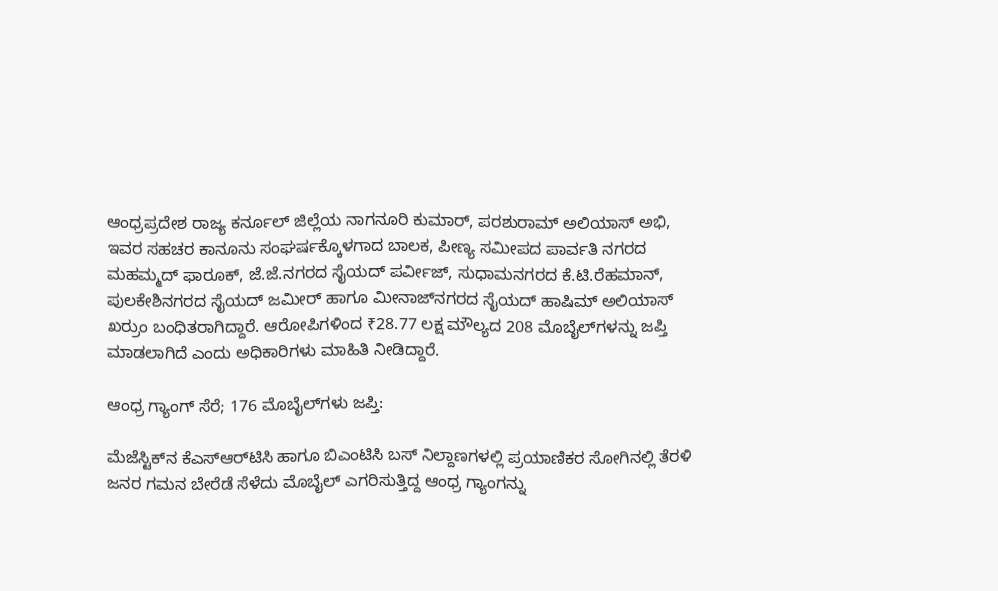ಆಂಧ್ರಪ್ರದೇಶ ರಾಜ್ಯ ಕರ್ನೂಲ್ ಜಿಲ್ಲೆಯ ನಾಗನೂರಿ ಕುಮಾರ್‌, ಪರಶುರಾಮ್‌ ಅಲಿಯಾಸ್‌ ಅಭಿ, ಇವರ ಸಹಚರ ಕಾನೂನು ಸಂಘರ್ಷಕ್ಕೊಳಗಾದ ಬಾಲಕ, ಪೀಣ್ಯ ಸಮೀಪದ ಪಾರ್ವತಿ ನಗರದ ಮಹಮ್ಮದ್‌ ಫಾರೂಕ್‌, ಜೆ.ಜೆ.ನಗರದ ಸೈಯದ್ ಪರ್ವೀಜ್‌, ಸುಧಾಮನಗರದ ಕೆ.ಟಿ.ರೆಹಮಾನ್‌, ಪುಲಕೇಶಿನಗರದ ಸೈಯದ್ ಜಮೀರ್‌ ಹಾಗೂ ಮೀನಾಜ್‌ನಗರದ ಸೈಯದ್ ಹಾಷಿಮ್‌ ಅಲಿಯಾಸ್ ಖರ್ರುಂ ಬಂಧಿತರಾಗಿದ್ದಾರೆ. ಆರೋಪಿಗಳಿಂದ ₹28.77 ಲಕ್ಷ ಮೌಲ್ಯದ 208 ಮೊಬೈಲ್‌ಗಳನ್ನು ಜಪ್ತಿ ಮಾಡಲಾಗಿದೆ ಎಂದು ಅಧಿಕಾರಿಗಳು ಮಾಹಿತಿ ನೀಡಿದ್ದಾರೆ.

ಆಂಧ್ರ ಗ್ಯಾಂಗ್ ಸೆರೆ; 176 ಮೊಬೈಲ್‌ಗಳು ಜಪ್ತಿ:

ಮೆಜೆಸ್ಟಿಕ್‌ನ ಕೆಎಸ್ಆರ್‌ಟಿಸಿ ಹಾಗೂ ಬಿಎಂಟಿಸಿ ಬಸ್‌ ನಿಲ್ದಾಣಗಳಲ್ಲಿ ಪ್ರಯಾಣಿಕರ ಸೋಗಿನಲ್ಲಿ ತೆರಳಿ ಜನರ ಗಮನ ಬೇರೆಡೆ ಸೆಳೆದು ಮೊಬೈಲ್ ಎಗರಿಸುತ್ತಿದ್ದ ಆಂಧ್ರ ಗ್ಯಾಂಗನ್ನು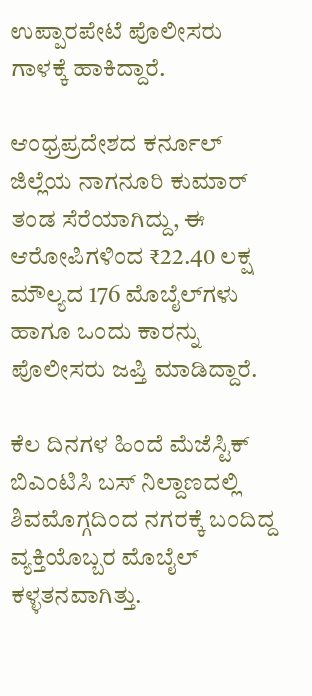ಉಪ್ಪಾರಪೇಟೆ ಪೊಲೀಸರು ಗಾಳಕ್ಕೆ ಹಾಕಿದ್ದಾರೆ.

ಆಂಧ್ರಪ್ರದೇಶದ ಕರ್ನೂಲ್‌ ಜಿಲ್ಲೆಯ ನಾಗನೂರಿ ಕುಮಾರ್ ತಂಡ ಸೆರೆಯಾಗಿದ್ದು, ಈ ಆರೋಪಿಗಳಿಂದ ₹22.40 ಲಕ್ಷ ಮೌಲ್ಯದ 176 ಮೊಬೈಲ್‌ಗಳು ಹಾಗೂ ಒಂದು ಕಾರನ್ನು ಪೊಲೀಸರು ಜಪ್ತಿ ಮಾಡಿದ್ದಾರೆ.

ಕೆಲ ದಿನಗಳ ಹಿಂದೆ ಮೆಜೆಸ್ಟಿಕ್ ಬಿಎಂಟಿಸಿ ಬಸ್‌ ನಿಲ್ದಾಣದಲ್ಲಿ ಶಿವಮೊಗ್ಗದಿಂದ ನಗರಕ್ಕೆ ಬಂದಿದ್ದ ವ್ಯಕ್ತಿಯೊಬ್ಬರ ಮೊಬೈಲ್‌ ಕಳ್ಳತನವಾಗಿತ್ತು.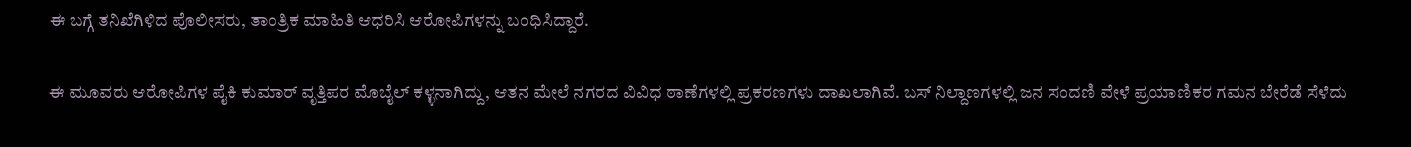ಈ ಬಗ್ಗೆ ತನಿಖೆಗಿಳಿದ ಪೊಲೀಸರು, ತಾಂತ್ರಿಕ ಮಾಹಿತಿ ಆಧರಿಸಿ ಆರೋಪಿಗಳನ್ನು ಬಂಧಿಸಿದ್ದಾರೆ.

ಈ ಮೂವರು ಆರೋಪಿಗಳ ಪೈಕಿ ಕುಮಾರ್ ವೃತ್ತಿಪರ ಮೊಬೈಲ್ ಕಳ್ಳನಾಗಿದ್ದು, ಆತನ ಮೇಲೆ ನಗರದ ವಿವಿಧ ಠಾಣೆಗಳಲ್ಲಿ ಪ್ರಕರಣಗಳು ದಾಖಲಾಗಿವೆ. ಬಸ್‌ ನಿಲ್ದಾಣಗಳಲ್ಲಿ ಜನ ಸಂದಣಿ ವೇಳೆ ಪ್ರಯಾಣಿಕರ ಗಮನ ಬೇರೆಡೆ ಸೆಳೆದು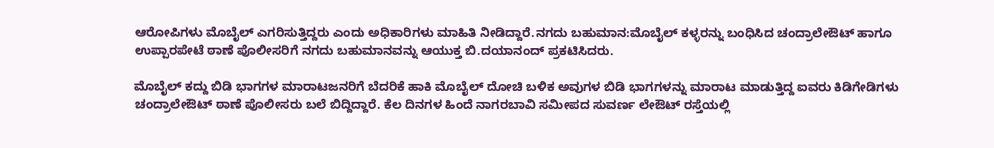ಆರೋಪಿಗಳು ಮೊಬೈಲ್ ಎಗರಿಸುತ್ತಿದ್ದರು ಎಂದು ಅಧಿಕಾರಿಗಳು ಮಾಹಿತಿ ನೀಡಿದ್ದಾರೆ.ನಗದು ಬಹುಮಾನ:ಮೊಬೈಲ್ ಕಳ್ಳರನ್ನು ಬಂಧಿಸಿದ ಚಂದ್ರಾಲೇಔಟ್ ಹಾಗೂ ಉಪ್ಪಾರಪೇಟೆ ಠಾಣೆ ಪೊಲೀಸರಿಗೆ ನಗದು ಬಹುಮಾನವನ್ನು ಆಯುಕ್ತ ಬಿ.ದಯಾನಂದ್‌ ಪ್ರಕಟಿಸಿದರು.

ಮೊಬೈಲ್ ಕದ್ದು ಬಿಡಿ ಭಾಗಗಳ ಮಾರಾಟಜನರಿಗೆ ಬೆದರಿಕೆ ಹಾಕಿ ಮೊಬೈಲ್ ದೋಚಿ ಬಳಿಕ ಅವುಗಳ ಬಿಡಿ ಭಾಗಗಳನ್ನು ಮಾರಾಟ ಮಾಡುತ್ತಿದ್ದ ಐವರು ಕಿಡಿಗೇಡಿಗಳು ಚಂದ್ರಾಲೇಔಟ್‌ ಠಾಣೆ ಪೊಲೀಸರು ಬಲೆ ಬಿದ್ದಿದ್ದಾರೆ. ಕೆಲ ದಿನಗಳ ಹಿಂದೆ ನಾಗರಬಾವಿ ಸಮೀಪದ ಸುವರ್ಣ ಲೇಔಟ್ ರಸ್ತೆಯಲ್ಲಿ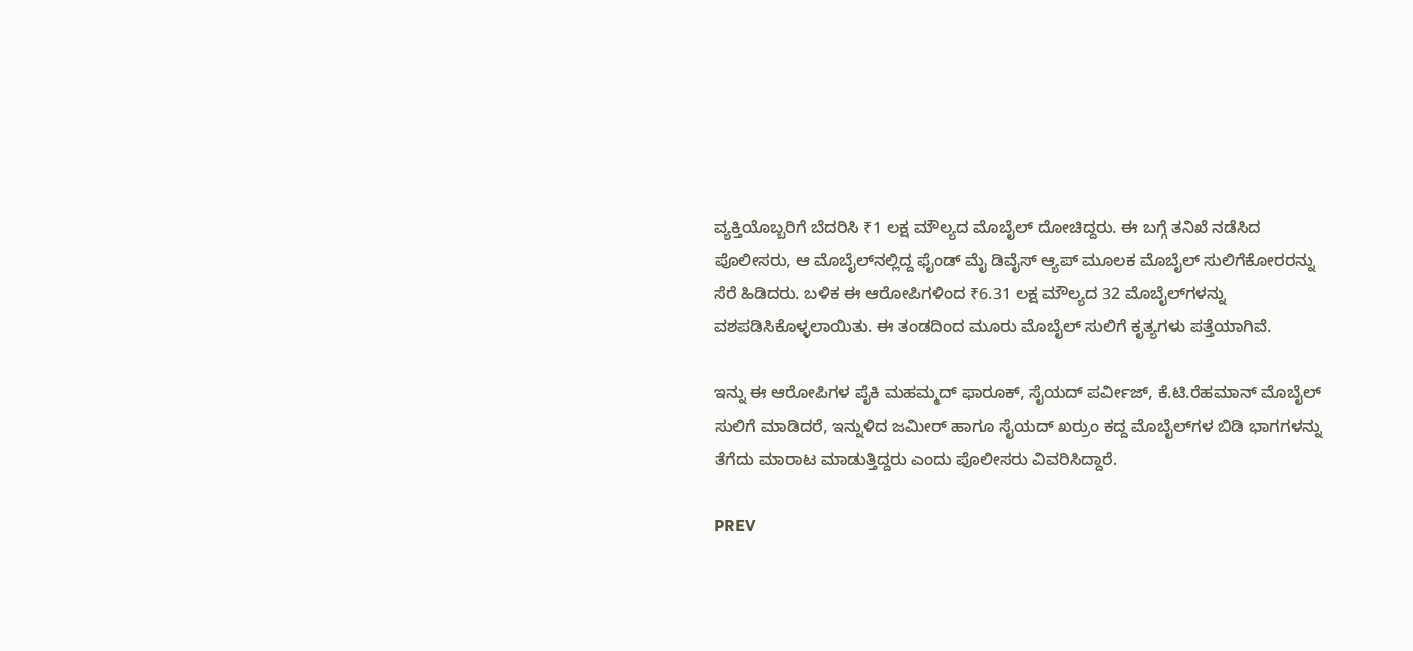ವ್ಯಕ್ತಿಯೊಬ್ಬರಿಗೆ ಬೆದರಿಸಿ ₹1 ಲಕ್ಷ ಮೌಲ್ಯದ ಮೊಬೈಲ್ ದೋಚಿದ್ದರು. ಈ ಬಗ್ಗೆ ತನಿಖೆ ನಡೆಸಿದ ಪೊಲೀಸರು, ಆ ಮೊಬೈಲ್‌ನಲ್ಲಿದ್ದ ಫೈಂಡ್‌ ಮೈ ಡಿವೈಸ್ ಆ್ಯಪ್‌ ಮೂಲಕ ಮೊಬೈಲ್ ಸುಲಿಗೆಕೋರರನ್ನು ಸೆರೆ ಹಿಡಿದರು. ಬಳಿಕ ಈ ಆರೋಪಿಗಳಿಂದ ₹6.31 ಲಕ್ಷ ಮೌಲ್ಯದ 32 ಮೊಬೈಲ್‌ಗಳನ್ನು ವಶಪಡಿಸಿಕೊಳ್ಳಲಾಯಿತು. ಈ ತಂಡದಿಂದ ಮೂರು ಮೊಬೈಲ್ ಸುಲಿಗೆ ಕೃತ್ಯಗಳು ಪತ್ತೆಯಾಗಿವೆ.

ಇನ್ನು ಈ ಆರೋಪಿಗಳ ಪೈಕಿ ಮಹಮ್ಮದ್‌ ಫಾರೂಕ್‌, ಸೈಯದ್ ಪರ್ವೀಜ್‌, ಕೆ.ಟಿ.ರೆಹಮಾನ್‌ ಮೊಬೈಲ್ ಸುಲಿಗೆ ಮಾಡಿದರೆ, ಇನ್ನುಳಿದ ಜಮೀರ್‌ ಹಾಗೂ ಸೈಯದ್ ಖರ್ರುಂ ಕದ್ದ ಮೊಬೈಲ್‌ಗಳ ಬಿಡಿ ಭಾಗಗಳನ್ನು ತೆಗೆದು ಮಾರಾಟ ಮಾಡುತ್ತಿದ್ದರು ಎಂದು ಪೊಲೀಸರು ವಿವರಿಸಿದ್ದಾರೆ.

PREV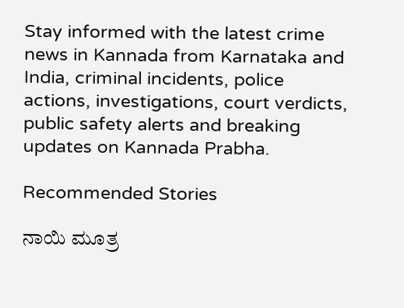Stay informed with the latest crime news in Kannada from Karnataka and India, criminal incidents, police actions, investigations, court verdicts, public safety alerts and breaking updates on Kannada Prabha.

Recommended Stories

ನಾಯಿ ಮೂತ್ರ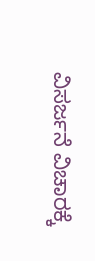ವಿಸರ್ಜನೆ ವಿಚಾರಕ್ಕೆ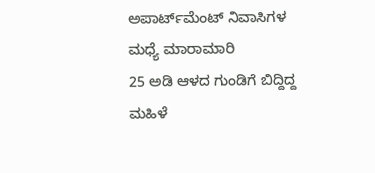ಅಪಾರ್ಟ್‌ಮೆಂಟ್‌ ನಿವಾಸಿಗಳ ಮಧ್ಯೆ ಮಾರಾಮಾರಿ
25 ಅಡಿ ಆಳದ ಗುಂಡಿಗೆ ಬಿದ್ದಿದ್ದ ಮಹಿಳೆ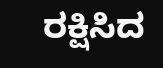ರಕ್ಷಿಸಿದ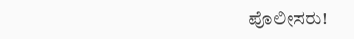ಪೊಲೀಸರು!